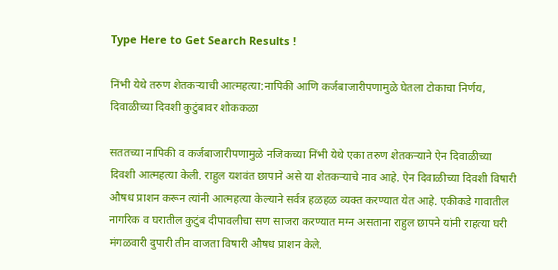Type Here to Get Search Results !

निंभी येथे तरुण शेतकऱ्याची आत्महत्या:नापिकी आणि कर्जबाजारीपणामुळे घेतला टोकाचा निर्णय, दिवाळीच्या दिवशी कुटुंबावर शोककळा

सततच्या नापिकी व कर्जबाजारीपणामुळे नजिकच्या निंभी येथे एका तरुण शेतकऱ्याने ऐन दिवाळीच्या दिवशी आत्महत्या केली. राहुल यशवंत छापाने असे या शेतकऱ्याचे नाव आहे. ऐन दिवाळीच्या दिवशी विषारी औषध प्राशन करून त्यांनी आत्महत्या केल्याने सर्वत्र हळहळ व्यक्त करण्यात येत आहे. एकीकडे गावातील नागरिक व घरातील कुटुंब दीपावलीचा सण साजरा करण्यात मग्न असताना राहुल छापने यांनी राहत्या घरी मंगळवारी दुपारी तीन वाजता विषारी औषध प्राशन केले.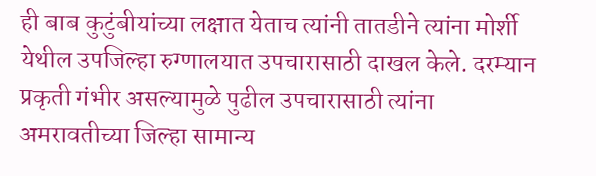ही बाब कुटुंबीयांच्या लक्षात येताच त्यांनी तातडीने त्यांना मोर्शी येथील उपजिल्हा रुग्णालयात उपचारासाठी दाखल केले. दरम्यान प्रकृती गंभीर असल्यामुळे पुढील उपचारासाठी त्यांना अमरावतीच्या जिल्हा सामान्य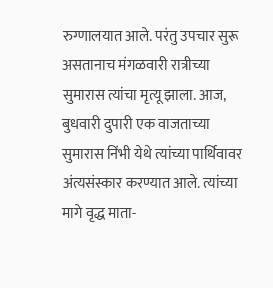रुग्णालयात आले. परंतु उपचार सुरू असतानाच मंगळवारी रात्रीच्या सुमारास त्यांचा मृत्यू झाला. आज, बुधवारी दुपारी एक वाजताच्या सुमारास निंभी येथे त्यांच्या पार्थिवावर अंत्यसंस्कार करण्यात आले. त्यांच्या मागे वृद्ध माता-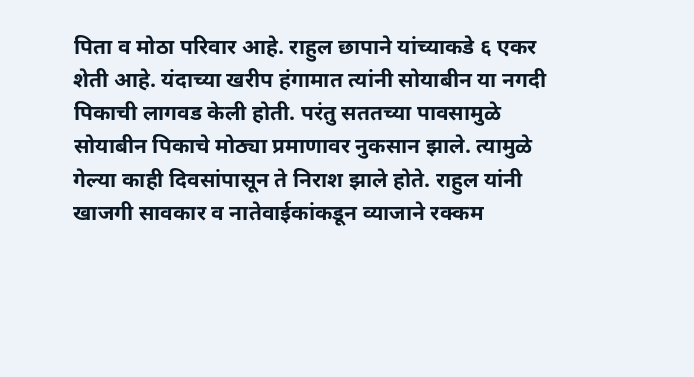पिता व मोठा परिवार आहे. राहुल छापाने यांच्याकडे ६ एकर शेती आहे. यंदाच्या खरीप हंगामात त्यांनी सोयाबीन या नगदी पिकाची लागवड केली होती. परंतु सततच्या पावसामुळे सोयाबीन पिकाचे मोठ्या प्रमाणावर नुकसान झाले. त्यामुळे गेल्या काही दिवसांपासून ते निराश झाले होते. राहुल यांनी खाजगी सावकार व नातेवाईकांकडून व्याजाने रक्कम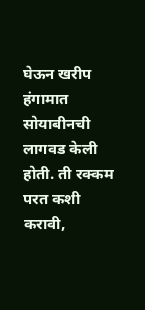घेऊन खरीप हंगामात सोयाबीनची लागवड केली होती. ती रक्कम परत कशी करावी,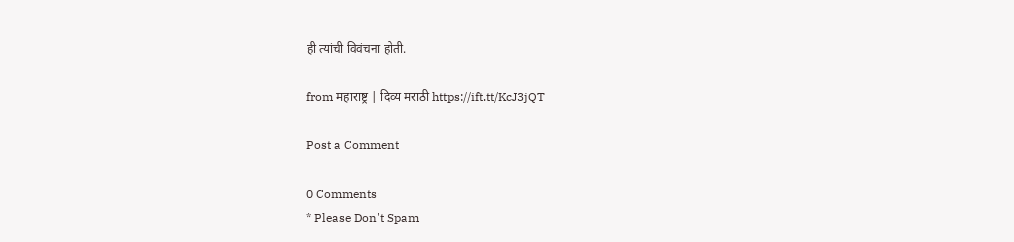ही त्यांची विवंचना होती.

from महाराष्ट्र | दिव्य मराठी https://ift.tt/KcJ3jQT

Post a Comment

0 Comments
* Please Don't Spam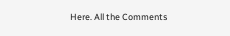Here. All the Comments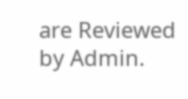are Reviewed by Admin.